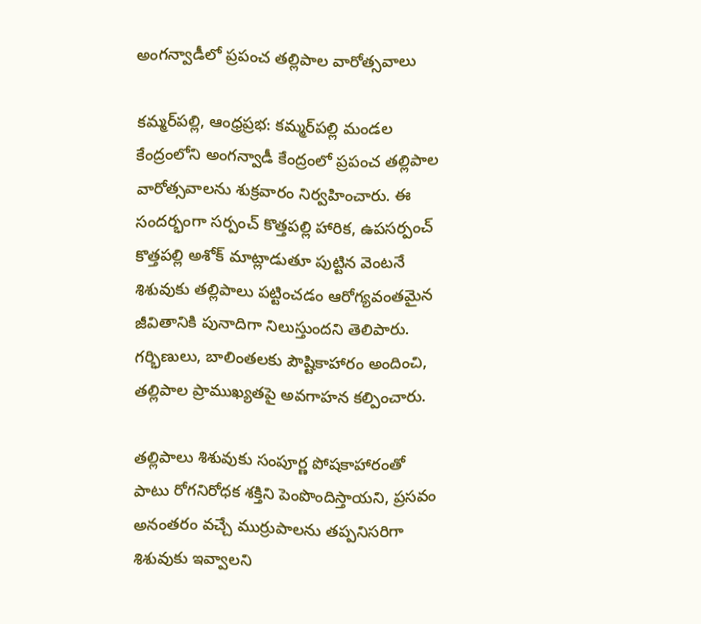అంగన్వాడీలో ప్రపంచ తల్లిపాల వారోత్సవాలు

కమ్మర్‌పల్లి, ఆంధ్రప్రభ: కమ్మర్‌పల్లి మండల కేంద్రంలోని అంగన్వాడీ కేంద్రంలో ప్రపంచ తల్లిపాల వారోత్సవాలను శుక్రవారం నిర్వహించారు. ఈ సందర్భంగా సర్పంచ్ కొత్తపల్లి హారిక, ఉపసర్పంచ్ కొత్తపల్లి అశోక్ మాట్లాడుతూ పుట్టిన వెంటనే శిశువుకు తల్లిపాలు పట్టించడం ఆరోగ్యవంతమైన జీవితానికి పునాదిగా నిలుస్తుందని తెలిపారు. గర్భిణులు, బాలింతలకు పౌష్టికాహారం అందించి, తల్లిపాల ప్రాముఖ్యతపై అవగాహన కల్పించారు.

తల్లిపాలు శిశువుకు సంపూర్ణ పోషకాహారంతో పాటు రోగనిరోధక శక్తిని పెంపొందిస్తాయని, ప్రసవం అనంతరం వచ్చే ముర్రుపాలను తప్పనిసరిగా శిశువుకు ఇవ్వాలని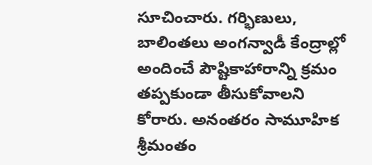సూచించారు. గర్భిణులు, బాలింతలు అంగన్వాడీ కేంద్రాల్లో అందించే పౌష్టికాహారాన్ని క్రమం తప్పకుండా తీసుకోవాలని కోరారు. అనంతరం సామూహిక శ్రీమంతం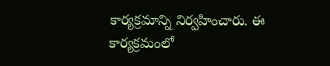కార్యక్రమాన్ని నిర్వహించారు. ఈ కార్యక్రమంలో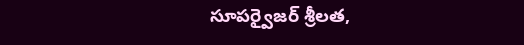సూపర్వైజర్ శ్రీలత,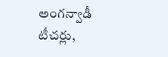అంగన్వాడీ టీచర్లు,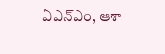ఏఎన్‌ఎం, ఆశా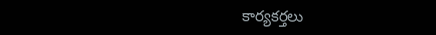కార్యకర్తలు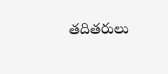తదితరులు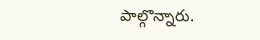పాల్గొన్నారు.